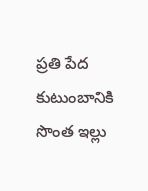ప్రతి పేద కుటుంబానికి సొంత ఇల్లు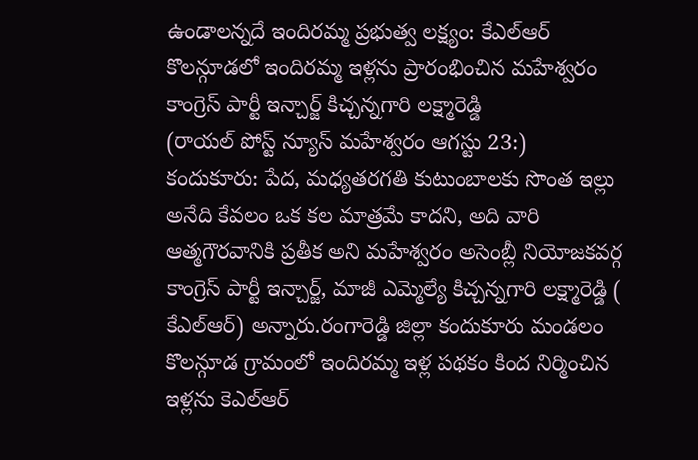ఉండాలన్నదే ఇందిరమ్మ ప్రభుత్వ లక్ష్యం: కేఎల్ఆర్
కొలన్గూడలో ఇందిరమ్మ ఇళ్లను ప్రారంభించిన మహేశ్వరం కాంగ్రెస్ పార్టీ ఇన్చార్జ్ కిచ్చన్నగారి లక్ష్మారెడ్డి
(రాయల్ పోస్ట్ న్యూస్ మహేశ్వరం ఆగస్టు 23:)
కందుకూరు: పేద, మధ్యతరగతి కుటుంబాలకు సొంత ఇల్లు అనేది కేవలం ఒక కల మాత్రమే కాదని, అది వారి ఆత్మగౌరవానికి ప్రతీక అని మహేశ్వరం అసెంబ్లీ నియోజకవర్గ కాంగ్రెస్ పార్టీ ఇన్చార్జ్, మాజీ ఎమ్మెల్యే కిచ్చన్నగారి లక్ష్మారెడ్డి ( కేఎల్ఆర్) అన్నారు.రంగారెడ్డి జిల్లా కందుకూరు మండలం కొలన్గూడ గ్రామంలో ఇందిరమ్మ ఇళ్ల పథకం కింద నిర్మించిన ఇళ్లను కెఎల్ఆర్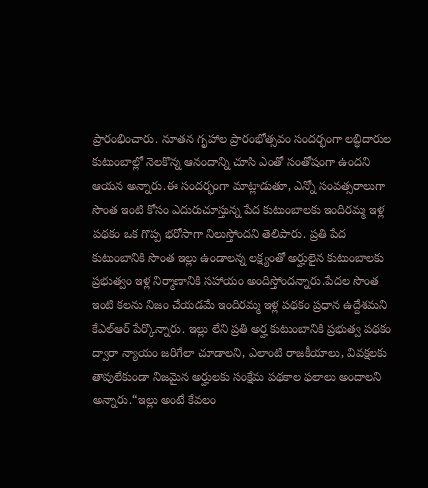ప్రారంభించారు. నూతన గృహాల ప్రారంభోత్సవం సందర్భంగా లబ్ధిదారుల కుటుంబాల్లో నెలకొన్న ఆనందాన్ని చూసి ఎంతో సంతోషంగా ఉందని ఆయన అన్నారు.ఈ సందర్భంగా మాట్లాడుతూ, ఎన్నో సంవత్సరాలుగా సొంత ఇంటి కోసం ఎదురుచూస్తున్న పేద కుటుంబాలకు ఇందిరమ్మ ఇళ్ల పథకం ఒక గొప్ప భరోసాగా నిలుస్తోందని తెలిపారు. ప్రతి పేద కుటుంబానికి సొంత ఇల్లు ఉండాలన్న లక్ష్యంతో అర్హులైన కుటుంబాలకు ప్రభుత్వం ఇళ్ల నిర్మాణానికి సహాయం అందిస్తోందన్నారు.పేదల సొంత ఇంటి కలను నిజం చేయడమే ఇందిరమ్మ ఇళ్ల పథకం ప్రధాన ఉద్దేశమని కేఎల్ఆర్ పేర్కొన్నారు. ఇల్లు లేని ప్రతి అర్హ కుటుంబానికి ప్రభుత్వ పథకం ద్వారా న్యాయం జరిగేలా చూడాలని, ఎలాంటి రాజకీయాలు, వివక్షలకు తావులేకుండా నిజమైన అర్హులకు సంక్షేమ పథకాల ఫలాలు అందాలని అన్నారు.“ఇల్లు అంటే కేవలం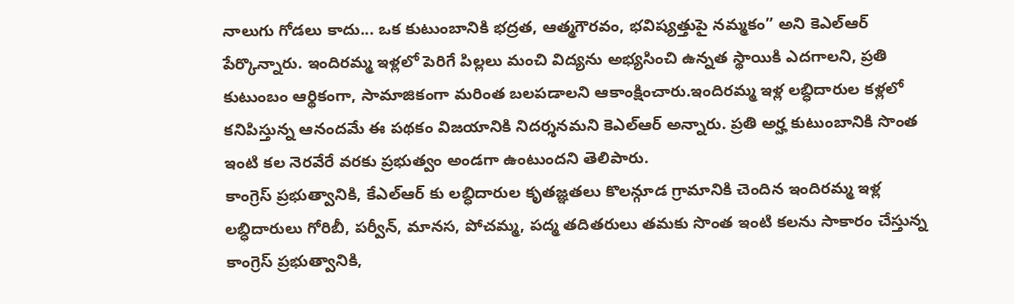నాలుగు గోడలు కాదు... ఒక కుటుంబానికి భద్రత, ఆత్మగౌరవం, భవిష్యత్తుపై నమ్మకం” అని కెఎల్ఆర్ పేర్కొన్నారు. ఇందిరమ్మ ఇళ్లలో పెరిగే పిల్లలు మంచి విద్యను అభ్యసించి ఉన్నత స్థాయికి ఎదగాలని, ప్రతి కుటుంబం ఆర్థికంగా, సామాజికంగా మరింత బలపడాలని ఆకాంక్షించారు.ఇందిరమ్మ ఇళ్ల లబ్ధిదారుల కళ్లలో కనిపిస్తున్న ఆనందమే ఈ పథకం విజయానికి నిదర్శనమని కెఎల్ఆర్ అన్నారు. ప్రతి అర్హ కుటుంబానికి సొంత ఇంటి కల నెరవేరే వరకు ప్రభుత్వం అండగా ఉంటుందని తెలిపారు.
కాంగ్రెస్ ప్రభుత్వానికి, కేఎల్ఆర్ కు లబ్ధిదారుల కృతజ్ఞతలు కొలన్గూడ గ్రామానికి చెందిన ఇందిరమ్మ ఇళ్ల లబ్ధిదారులు గోరిబీ, పర్వీన్, మానస, పోచమ్మ, పద్మ తదితరులు తమకు సొంత ఇంటి కలను సాకారం చేస్తున్న కాంగ్రెస్ ప్రభుత్వానికి,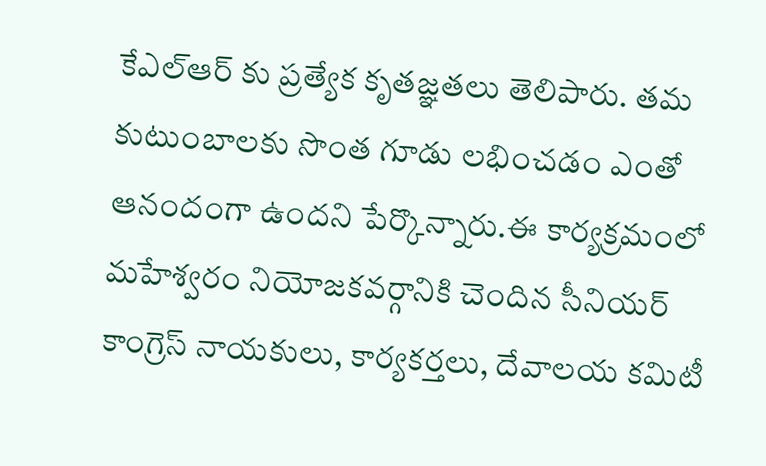కేఎల్ఆర్ కు ప్రత్యేక కృతజ్ఞతలు తెలిపారు. తమ కుటుంబాలకు సొంత గూడు లభించడం ఎంతో ఆనందంగా ఉందని పేర్కొన్నారు.ఈ కార్యక్రమంలో మహేశ్వరం నియోజకవర్గానికి చెందిన సీనియర్ కాంగ్రెస్ నాయకులు, కార్యకర్తలు, దేవాలయ కమిటీ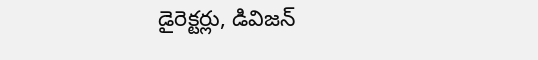డైరెక్టర్లు, డివిజన్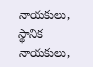నాయకులు, స్థానిక నాయకులు,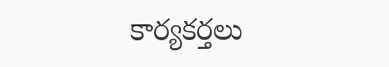కార్యకర్తలు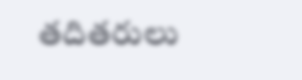తదితరులు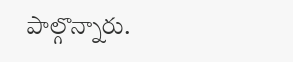పాల్గొన్నారు.